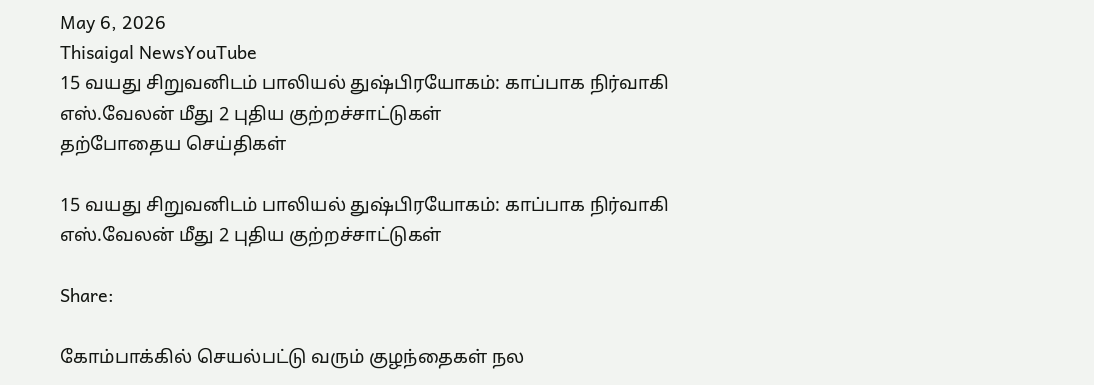May 6, 2026
Thisaigal NewsYouTube
15 வயது சிறுவனிடம் பாலியல் துஷ்பிரயோகம்: காப்பாக நிர்வாகி எஸ்.வேலன் மீது 2 புதிய குற்றச்சாட்டுகள்
தற்போதைய செய்திகள்

15 வயது சிறுவனிடம் பாலியல் துஷ்பிரயோகம்: காப்பாக நிர்வாகி எஸ்.வேலன் மீது 2 புதிய குற்றச்சாட்டுகள்

Share:

கோம்பாக்கில் செயல்பட்டு வரும் குழந்தைகள் நல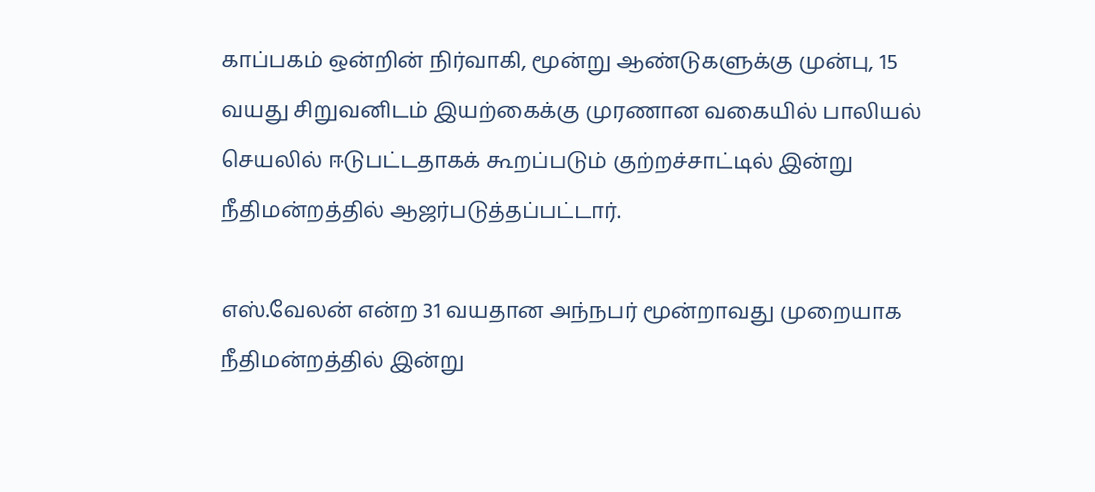காப்பகம் ஒன்றின் நிர்வாகி, மூன்று ஆண்டுகளுக்கு முன்பு, 15 வயது சிறுவனிடம் இயற்கைக்கு முரணான வகையில் பாலியல் செயலில் ஈடுபட்டதாகக் கூறப்படும் குற்றச்சாட்டில் இன்று நீதிமன்றத்தில் ஆஜர்படுத்தப்பட்டார்.

எஸ்.வேலன் என்ற 31 வயதான அந்நபர் மூன்றாவது முறையாக நீதிமன்றத்தில் இன்று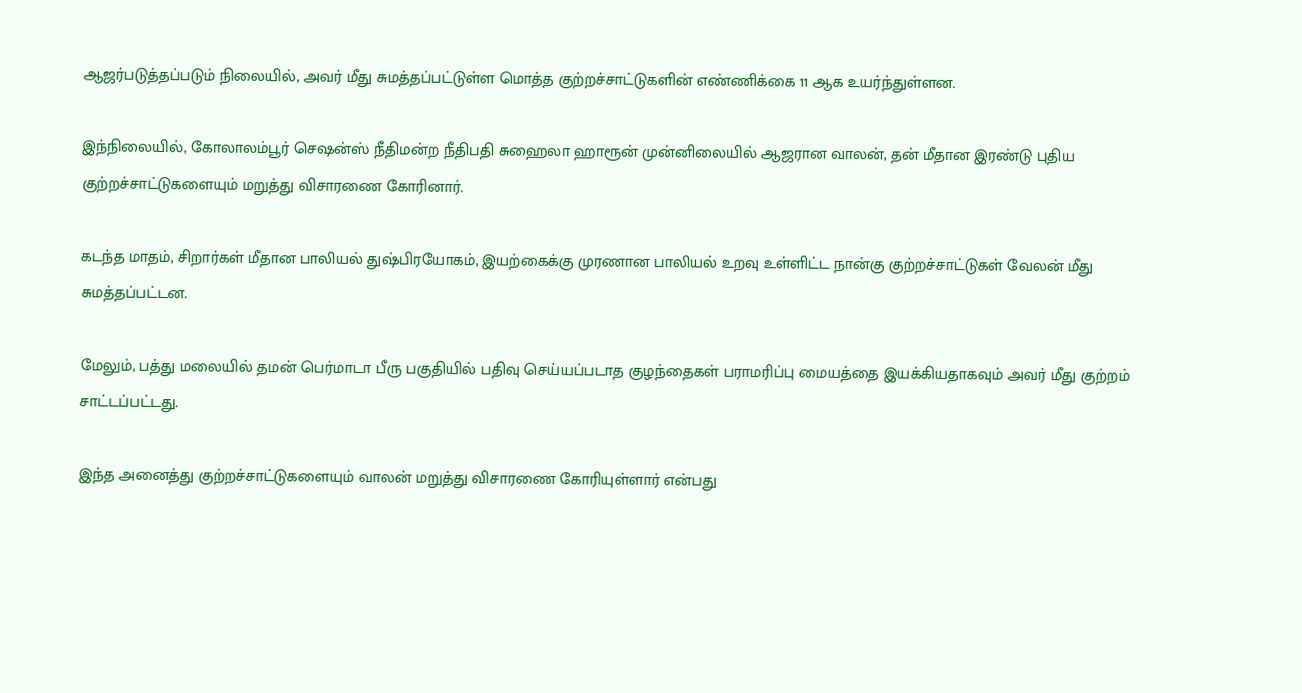ஆஜர்படுத்தப்படும் நிலையில், அவர் மீது சுமத்தப்பட்டுள்ள மொத்த குற்றச்சாட்டுகளின் எண்ணிக்கை 11 ஆக உயர்ந்துள்ளன.

இந்நிலையில், கோலாலம்பூர் செஷன்ஸ் நீதிமன்ற நீதிபதி சுஹைலா ஹாரூன் முன்னிலையில் ஆஜரான வாலன், தன் மீதான இரண்டு புதிய குற்றச்சாட்டுகளையும் மறுத்து விசாரணை கோரினார்.

கடந்த மாதம், சிறார்கள் மீதான பாலியல் துஷ்பிரயோகம், இயற்கைக்கு முரணான பாலியல் உறவு உள்ளிட்ட நான்கு குற்றச்சாட்டுகள் வேலன் மீது சுமத்தப்பட்டன.

மேலும், பத்து மலையில் தமன் பெர்மாடா பீரு பகுதியில் பதிவு செய்யப்படாத குழந்தைகள் பராமரிப்பு மையத்தை இயக்கியதாகவும் அவர் மீது குற்றம் சாட்டப்பட்டது.

இந்த அனைத்து குற்றச்சாட்டுகளையும் வாலன் மறுத்து விசாரணை கோரியுள்ளார் என்பது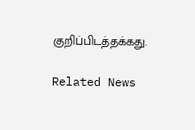குறிப்பிடத்தக்கது.

Related News